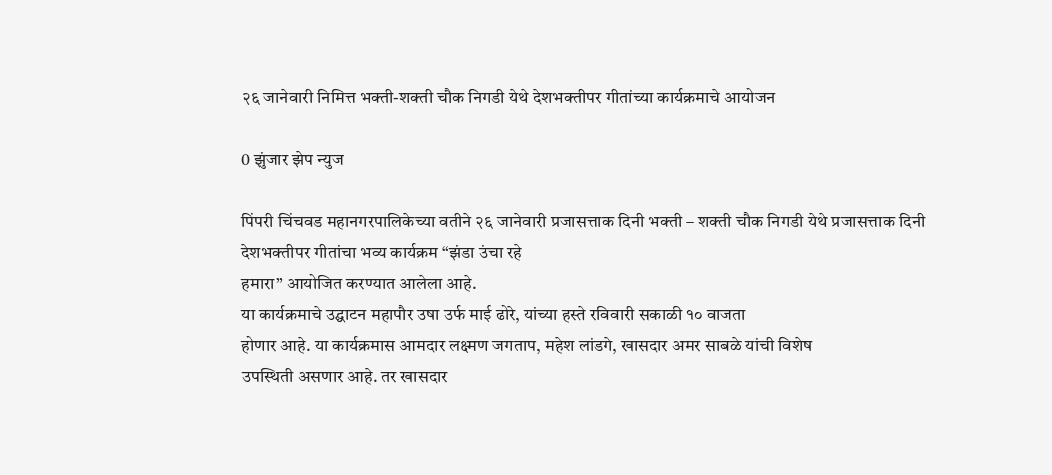२६ जानेवारी निमित्त भक्ती-शक्ती चौक निगडी येथे देशभक्तीपर गीतांच्या कार्यक्रमाचे आयोजन

0 झुंजार झेप न्युज

पिंपरी चिंचवड महानगरपालिकेच्या वतीने २६ जानेवारी प्रजासत्ताक दिनी भक्ती – शक्ती चौक निगडी येथे प्रजासत्ताक दिनी देशभक्तीपर गीतांचा भव्य कार्यक्रम “झंडा उंचा रहे
हमारा” आयोजित करण्यात आलेला आहे.
या कार्यक्रमाचे उद्घाटन महापौर उषा उर्फ माई ढोरे, यांच्या हस्ते रविवारी सकाळी १० वाजता
होणार आहे. या कार्यक्रमास आमदार लक्ष्मण जगताप, महेश लांडगे, खासदार अमर साबळे यांची विशेष
उपस्थिती असणार आहे. तर खासदार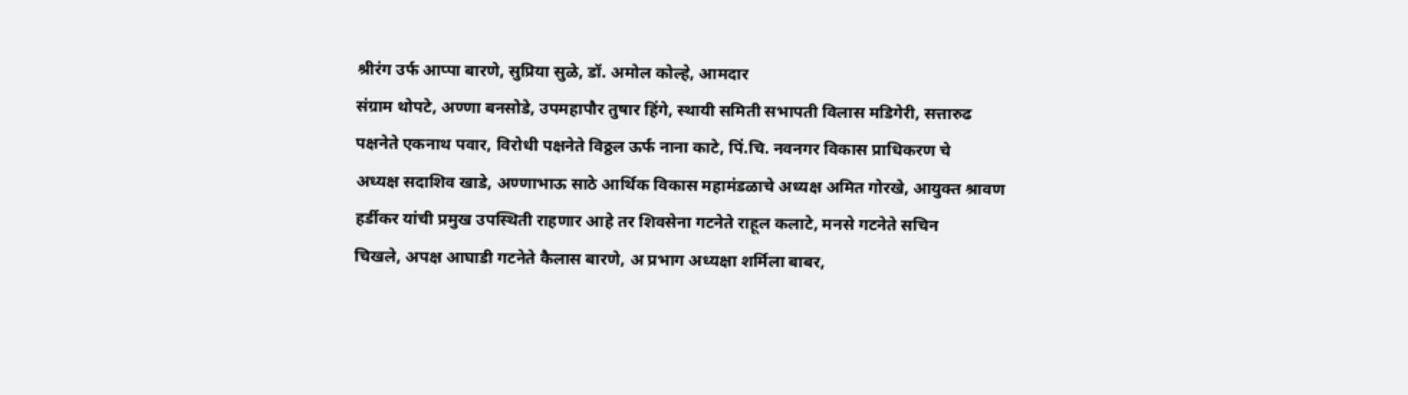श्रीरंग उर्फ आप्पा बारणे, सुप्रिया सुळे, डॉ. अमोल कोल्हे, आमदार
संग्राम थोपटे, अण्णा बनसोडे, उपमहापौर तुषार हिंगे, स्थायी समिती सभापती विलास मडिगेरी, सत्तारुढ
पक्षनेते एकनाथ पवार, विरोधी पक्षनेते विठ्ठल ऊर्फ नाना काटे, पिं.चि. नवनगर विकास प्राधिकरण चे
अध्यक्ष सदाशिव खाडे, अण्णाभाऊ साठे आर्थिक विकास महामंडळाचे अध्यक्ष अमित गोरखे, आयुक्त श्रावण
हर्डीकर यांची प्रमुख उपस्थिती राहणार आहे तर शिवसेना गटनेते राहूल कलाटे, मनसे गटनेते सचिन
चिखले, अपक्ष आघाडी गटनेते कैलास बारणे, अ प्रभाग अध्यक्षा शर्मिला बाबर,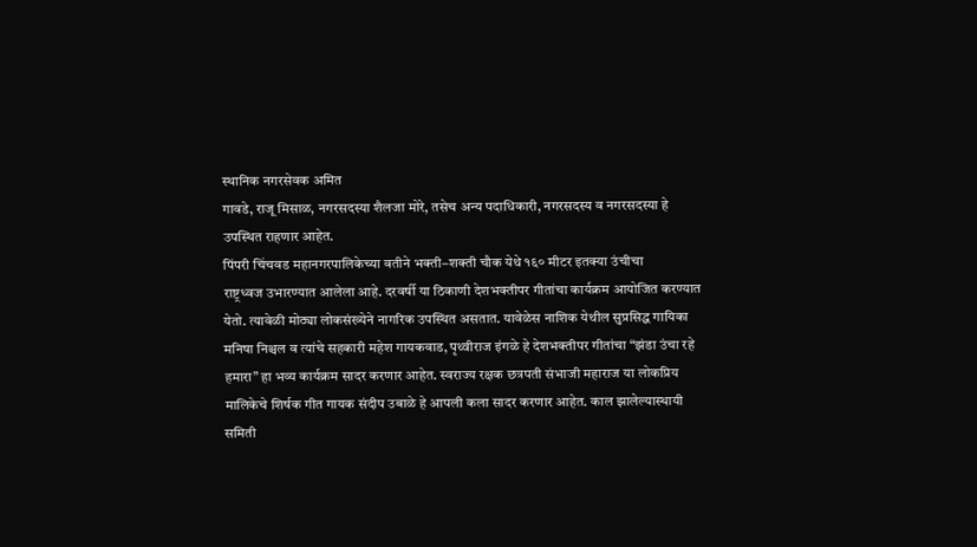स्थानिक नगरसेवक अमित
गावडे, राजू मिसाळ, नगरसदस्या शैलजा मोरे, तसेच अन्य पदाधिकारी, नगरसदस्य व नगरसदस्या हे
उपस्थित राहणार आहेत.
पिंपरी चिंचवड महानगरपालिकेच्या वतीने भक्ती–शक्ती चौक येथे १६० मीटर इतक्या उंचीचा
राष्ट्रध्वज उभारण्यात आलेला आहे. दरवर्षी या ठिकाणी देशभक्तीपर गीतांचा कार्यक्रम आयोजित करण्यात
येतो. त्यावेळी मोठ्या लोकसंख्येने नागरिक उपस्थित असतात. यावेळेस नाशिक येथील सुप्रसिद्ध गायिका
मनिषा निश्चल व त्यांचे सहकारी महेश गायकवाड, पृथ्वीराज इंगळे हे देशभक्तीपर गीतांचा “झंडा उंचा रहे
हमारा” हा भव्य कार्यक्रम सादर करणार आहेत. स्वराज्य रक्षक छत्रपती संभाजी महाराज या लोकप्रिय
मालिकेचे शिर्षक गीत गायक संदीप उबाळे हे आपली कला सादर करणार आहेत. काल झालेल्यास्थायी
समिती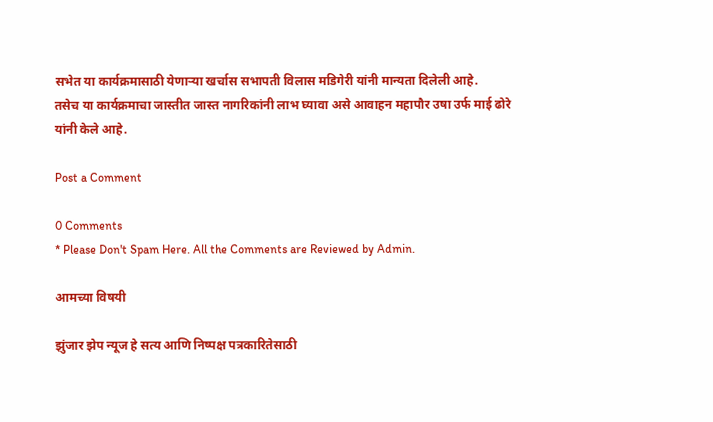सभेत या कार्यक्रमासाठी येणाऱ्या खर्चास सभापती विलास मडिगेरी यांनी मान्यता दिलेली आहे.
तसेच या कार्यक्रमाचा जास्तीत जास्त नागरिकांनी लाभ घ्यावा असे आवाहन महापौर उषा उर्फ माई ढोरे
यांनी केले आहे.

Post a Comment

0 Comments
* Please Don't Spam Here. All the Comments are Reviewed by Admin.

आमच्या विषयी

झुंजार झेप न्यूज हे सत्य आणि निष्पक्ष पत्रकारितेसाठी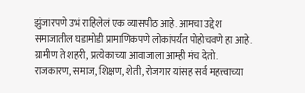झुंजारपणे उभं राहिलेलं एक व्यासपीठ आहे. आमचा उद्देश समाजातील घडामोडी प्रामाणिकपणे लोकांपर्यंत पोहोचवणे हा आहे. ग्रामीण ते शहरी, प्रत्येकाच्या आवाजाला आम्ही मंच देतो. राजकारण, समाज, शिक्षण, शेती, रोजगार यांसह सर्व महत्त्वाच्या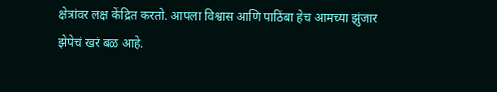क्षेत्रांवर लक्ष केंद्रित करतो. आपला विश्वास आणि पाठिंबा हेच आमच्या झुंजार झेपेचं खरं बळ आहे.